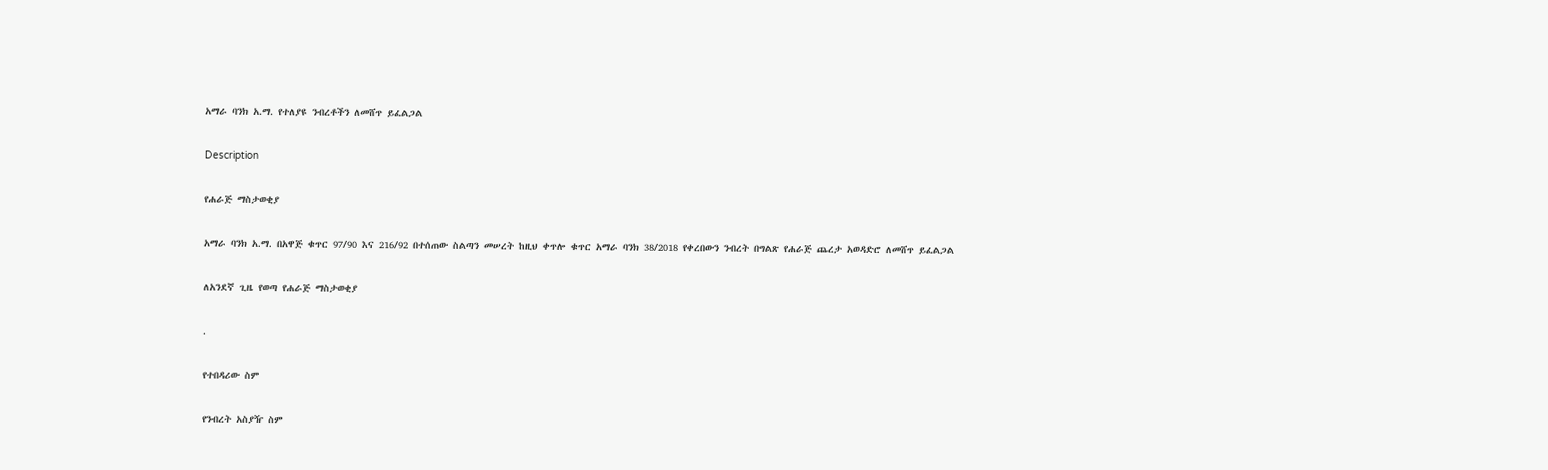አማራ ባንክ አ.ማ. የተለያዩ ንብረቶችን ለመሸጥ ይፈልጋል

Description

የሐራጅ ማስታወቂያ

አማራ ባንክ አ.ማ. በአዋጅ ቁጥር 97/90 እና 216/92 በተሰጠው ስልጣን መሠረት ከዚህ ቀጥሎ ቁጥር አማራ ባንክ 38/2018 የቀረበውን ንብረት በግልጽ የሐራጅ ጨረታ አወዳድሮ ለመሸጥ ይፈልጋል

ለአንደኛ ጊዜ የወጣ የሐራጅ ማስታወቂያ

.

የተበዳሪው ስም

የንብረት አስያዥ ስም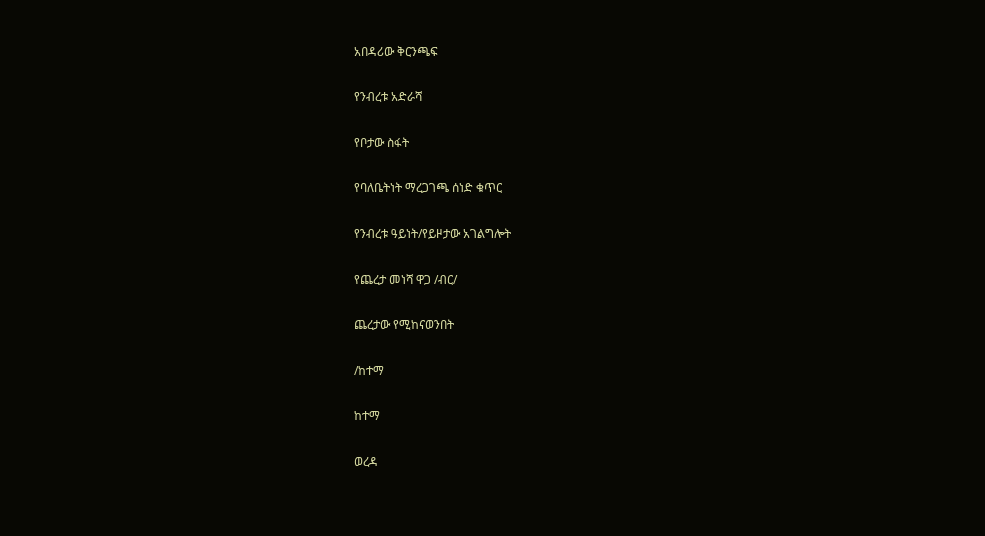አበዳሪው ቅርንጫፍ

የንብረቱ አድራሻ

የቦታው ስፋት

የባለቤትነት ማረጋገጫ ሰነድ ቁጥር

የንብረቱ ዓይነት/የይዞታው አገልግሎት

የጨረታ መነሻ ዋጋ /ብር/

ጨረታው የሚከናወንበት

/ከተማ

ከተማ

ወረዳ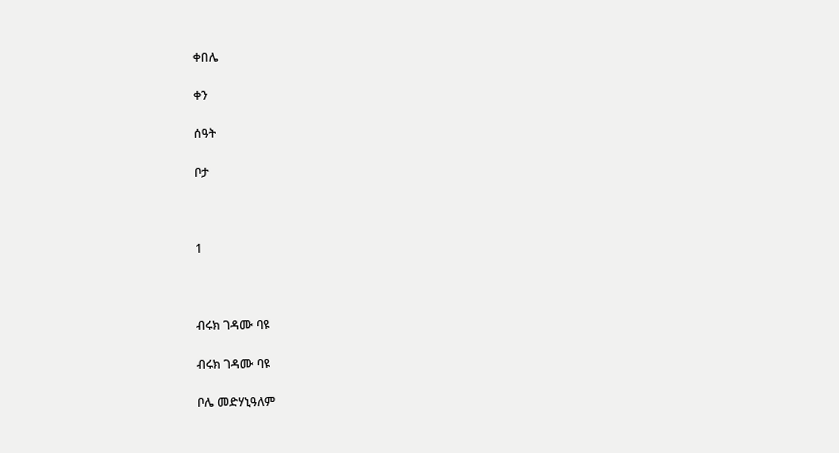ቀበሌ

ቀን

ሰዓት

ቦታ



1



ብሩክ ገዳሙ ባዩ

ብሩክ ገዳሙ ባዩ

ቦሌ መድሃኒዓለም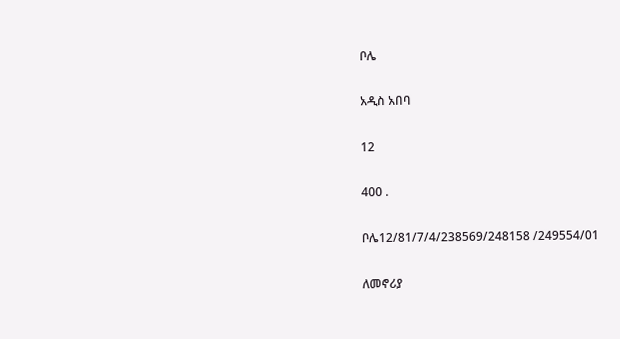ቦሌ

አዲስ አበባ

12

400 .

ቦሌ12/81/7/4/238569/248158 /249554/01

ለመኖሪያ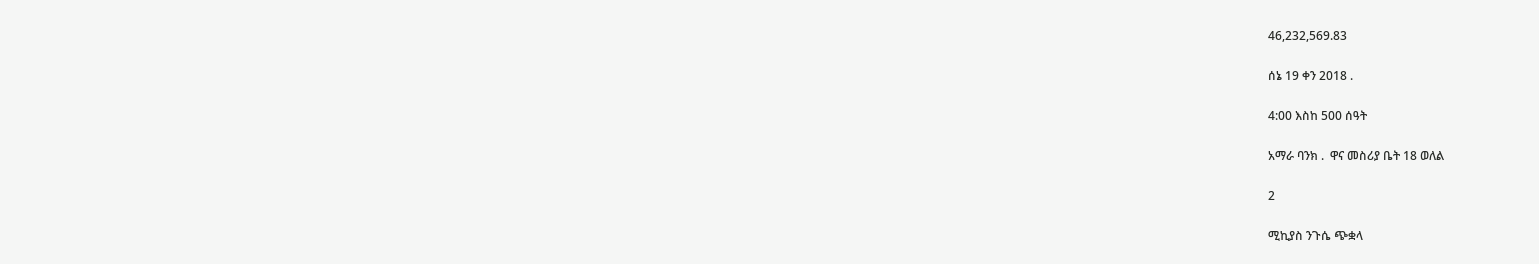46,232,569.83

ሰኔ 19 ቀን 2018 .

4:00 እስከ 500 ሰዓት

አማራ ባንክ .  ዋና መስሪያ ቤት 18 ወለል

2

ሚኪያስ ንጉሴ ጭቋላ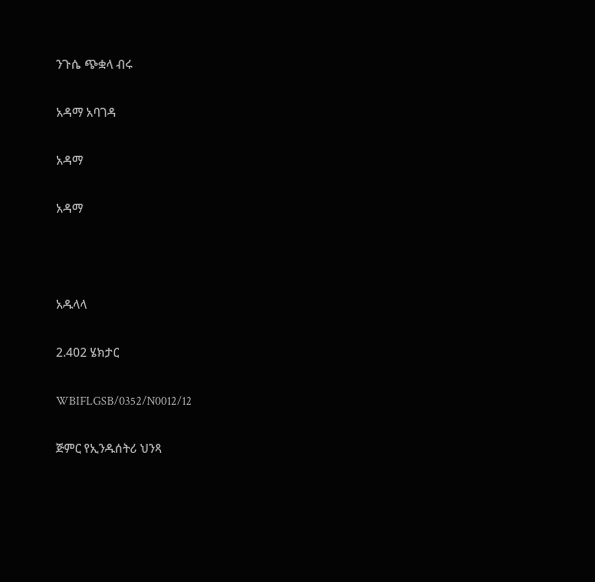ንጉሴ ጭቋላ ብሩ

አዳማ አባገዳ

አዳማ

አዳማ



አዱላላ

2.402 ሄክታር

WBIFLGSB/0352/N0012/12

ጅምር የኢንዱሰትሪ ህንጻ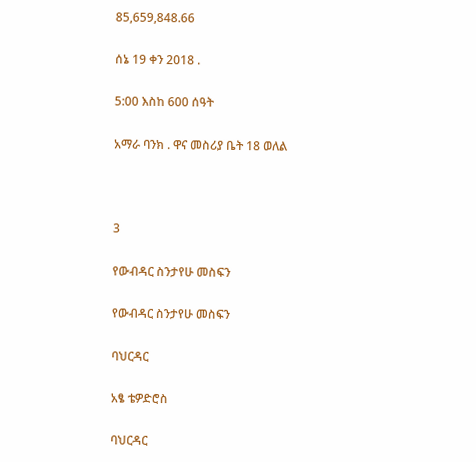85,659,848.66

ሰኔ 19 ቀን 2018 .

5:00 እስከ 600 ሰዓት

አማራ ባንክ . ዋና መስሪያ ቤት 18 ወለል



3

የውብዳር ስንታየሁ መስፍን

የውብዳር ስንታየሁ መስፍን

ባህርዳር

አፄ ቴዎድሮስ

ባህርዳር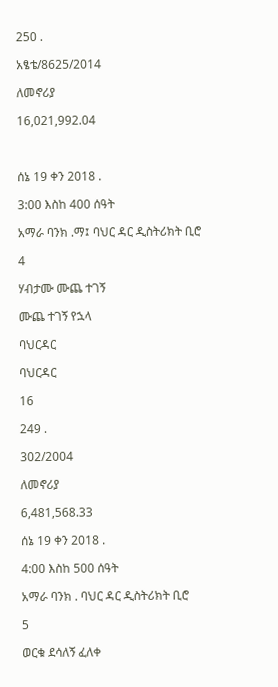250 .

አፄቴ/8625/2014

ለመኖሪያ

16,021,992.04



ሰኔ 19 ቀን 2018 .

3:00 እስከ 400 ሰዓት

አማራ ባንክ .ማ፤ ባህር ዳር ዲስትሪክት ቢሮ

4

ሃብታሙ ሙጨ ተገኝ

ሙጨ ተገኝ የኋላ

ባህርዳር

ባህርዳር

16

249 .

302/2004

ለመኖሪያ

6,481,568.33

ሰኔ 19 ቀን 2018 .

4:00 እስከ 500 ሰዓት

አማራ ባንክ . ባህር ዳር ዲስትሪክት ቢሮ

5

ወርቁ ደሳለኝ ፈለቀ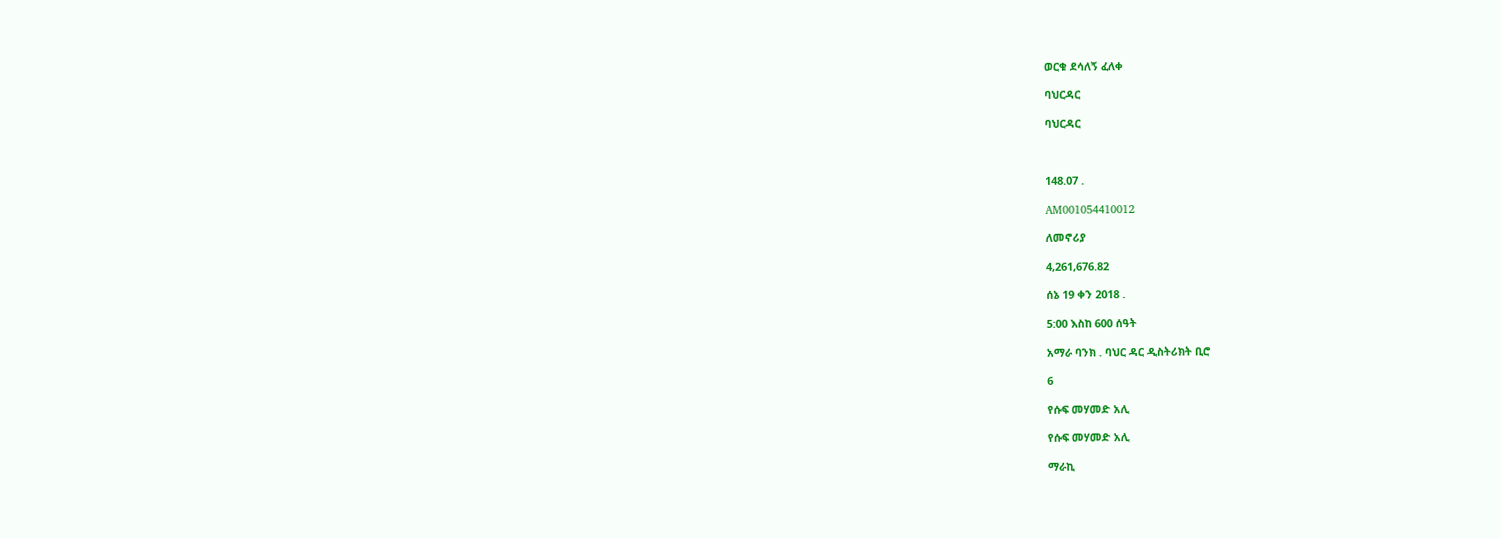ወርቁ ደሳለኝ ፈለቀ

ባህርዳር

ባህርዳር



148.07 .

AM001054410012

ለመኖሪያ

4,261,676.82

ሰኔ 19 ቀን 2018 .

5:00 እስከ 600 ሰዓት

አማራ ባንክ . ባህር ዳር ዲስትሪክት ቢሮ

6

የሱፍ መሃመድ አሊ

የሱፍ መሃመድ አሊ

ማራኪ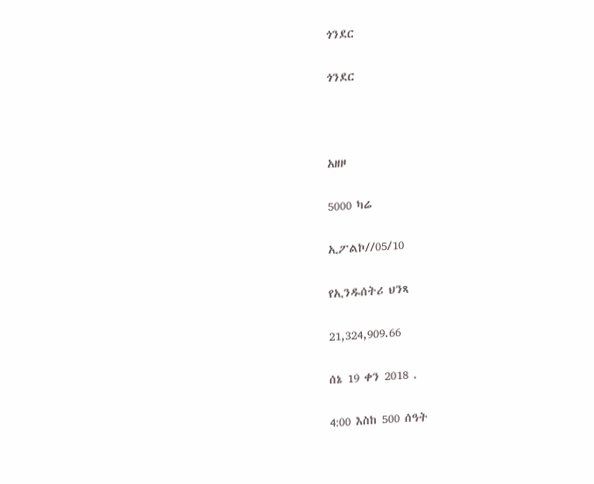ጎንደር

ጎንደር



አዘዞ

5000 ካሬ

ኢፖልኮ//05/10

የኢንዱሰትሪ ህንጻ

21,324,909.66

ሰኔ 19 ቀን 2018 .

4:00 እስከ 500 ሰዓት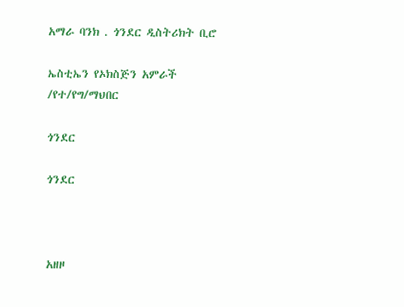አማራ ባንክ . ጎንደር ዲስትሪክት ቢሮ

ኤስቲኤን የኦክስጅን አምራች /የተ/የግ/ማህበር

ጎንደር

ጎንደር



አዘዞ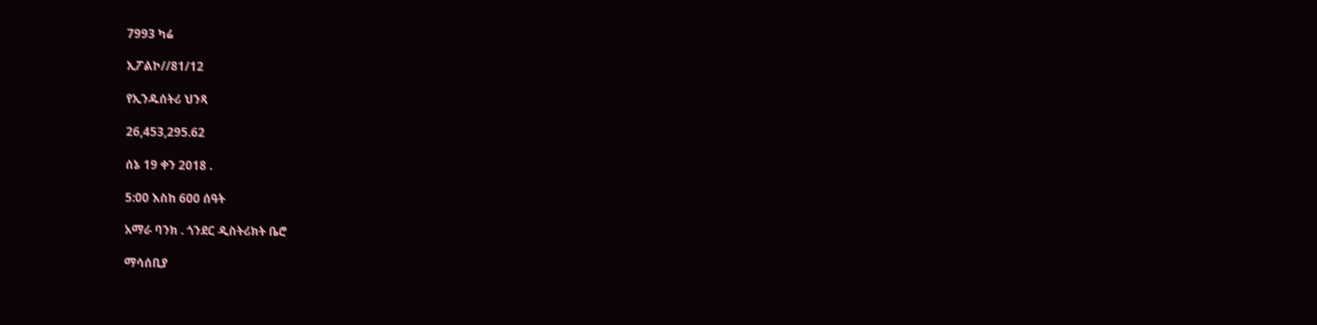7993 ካሬ

ኢፖልኮ//81/12

የኢንዱሰትሪ ህንጻ

26,453,295.62

ሰኔ 19 ቀን 2018 .

5:00 እስከ 600 ሰዓት

አማራ ባንክ . ጎንደር ዲስትሪክት ቤሮ

ማሳሰቢያ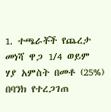1. ተጫራቾች የጨረታ መነሻ ዋጋ 1/4 ወይም ሃያ አምስት በመቶ (25%) በባንክ የተረጋገጠ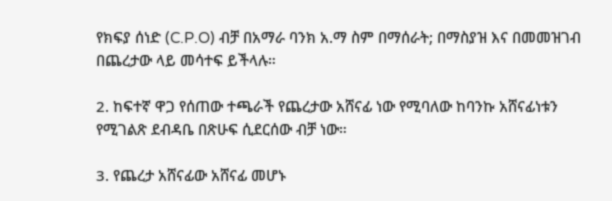የክፍያ ሰነድ (C.P.O) ብቻ በአማራ ባንክ አ.ማ ስም በማሰራት; በማስያዝ እና በመመዝገብ በጨረታው ላይ መሳተፍ ይችላሉ።

2. ከፍተኛ ዋጋ የሰጠው ተጫራች የጨረታው አሸናፊ ነው የሚባለው ከባንኩ አሸናፊነቱን የሚገልጽ ደብዳቤ በጽሁፍ ሲደርሰው ብቻ ነው።

3. የጨረታ አሸናፊው አሸናፊ መሆኑ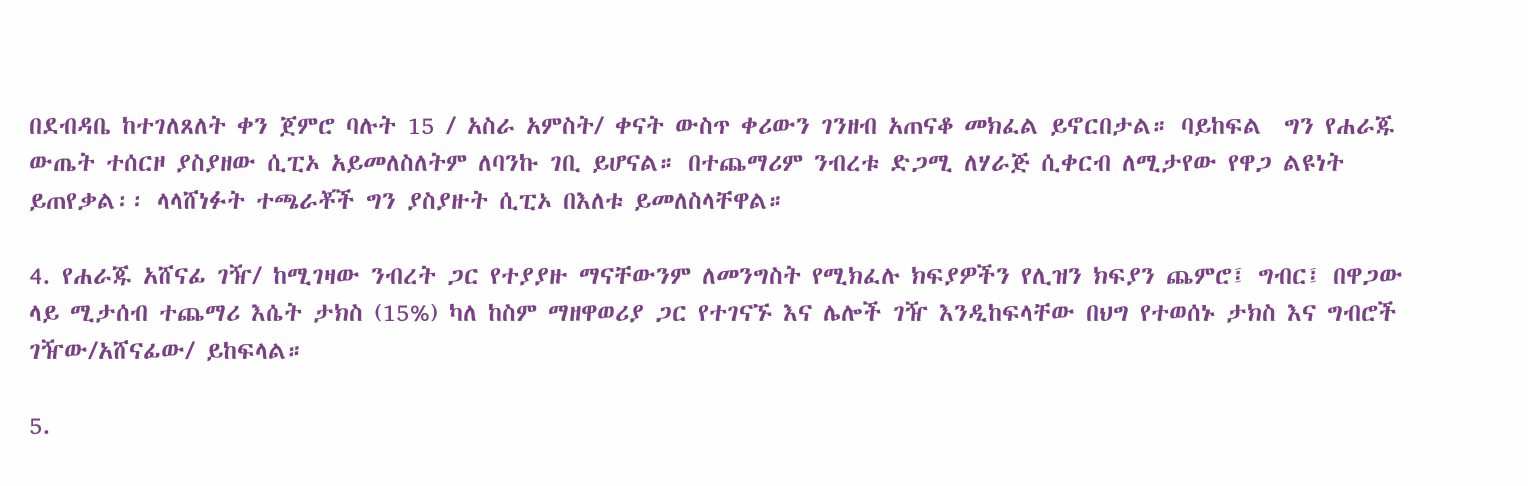በደብዳቤ ከተገለጸለት ቀን ጀምሮ ባሉት 15 / አስራ አምስት/ ቀናት ውስጥ ቀሪውን ገንዘብ አጠናቆ መክፈል ይኖርበታል። ባይከፍል  ግን የሐራጁ ውጤት ተሰርዞ ያስያዘው ሲፒኦ አይመለስለትም ለባንኩ ገቢ ይሆናል። በተጨማሪም ንብረቱ ድጋሚ ለሃራጅ ሲቀርብ ለሚታየው የዋጋ ልዩነት ይጠየቃል፡፡ ላላሸነፉት ተጫራቾች ግን ያስያዙት ሲፒኦ በእለቱ ይመለስላቸዋል።

4. የሐራጁ አሸናፊ ገዥ/ ከሚገዛው ንብረት ጋር የተያያዙ ማናቸውንም ለመንግስት የሚክፈሉ ክፍያዎችን የሊዝን ክፍያን ጨምሮ፤ ግብር፤ በዋጋው ላይ ሚታሰብ ተጨማሪ እሴት ታክስ (15%) ካለ ከስም ማዘዋወሪያ ጋር የተገናኙ እና ሌሎች ገዥ እንዲከፍላቸው በህግ የተወሰኑ ታክስ እና ግብሮች ገዥው/አሸናፊው/ ይከፍላል።

5.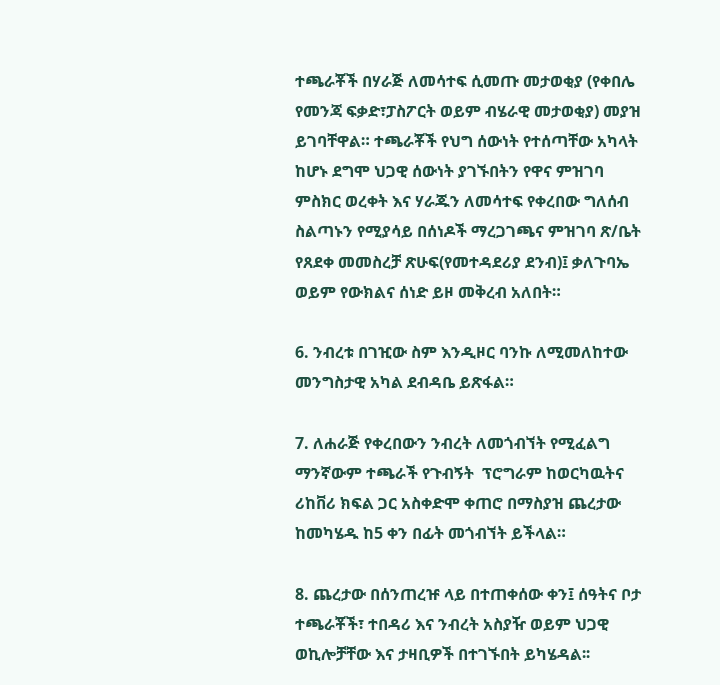ተጫራቾች በሃራጅ ለመሳተፍ ሲመጡ መታወቂያ (የቀበሌ የመንጃ ፍቃድ፣ፓስፖርት ወይም ብሄራዊ መታወቂያ) መያዝ ይገባቸዋል። ተጫራቾች የህግ ሰውነት የተሰጣቸው አካላት ከሆኑ ደግሞ ህጋዊ ሰውነት ያገኙበትን የዋና ምዝገባ ምስክር ወረቀት እና ሃራጁን ለመሳተፍ የቀረበው ግለሰብ ስልጣኑን የሚያሳይ በሰነዶች ማረጋገጫና ምዝገባ ጽ/ቤት የጸደቀ መመስረቻ ጽሁፍ(የመተዳደሪያ ደንብ)፤ ቃለጉባኤ ወይም የውክልና ሰነድ ይዞ መቅረብ አለበት።

6. ንብረቱ በገዢው ስም እንዲዞር ባንኩ ለሚመለከተው መንግስታዊ አካል ደብዳቤ ይጽፋል።

7. ለሐራጅ የቀረበውን ንብረት ለመጎብኘት የሚፈልግ ማንኛውም ተጫራች የጉብኝት  ፕሮግራም ከወርካዉትና ሪከቨሪ ክፍል ጋር አስቀድሞ ቀጠሮ በማስያዝ ጨረታው ከመካሄዱ ከ5 ቀን በፊት መጎብኘት ይችላል።

8. ጨረታው በሰንጠረዡ ላይ በተጠቀሰው ቀን፤ ሰዓትና ቦታ ተጫራቾች፣ ተበዳሪ እና ንብረት አስያዥ ወይም ህጋዊ ወኪሎቻቸው እና ታዛቢዎች በተገኙበት ይካሄዳል፡፡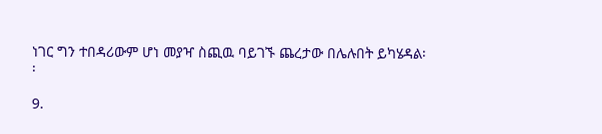ነገር ግን ተበዳሪውም ሆነ መያዣ ስጪዉ ባይገኙ ጨረታው በሌሉበት ይካሄዳል፡፡

9.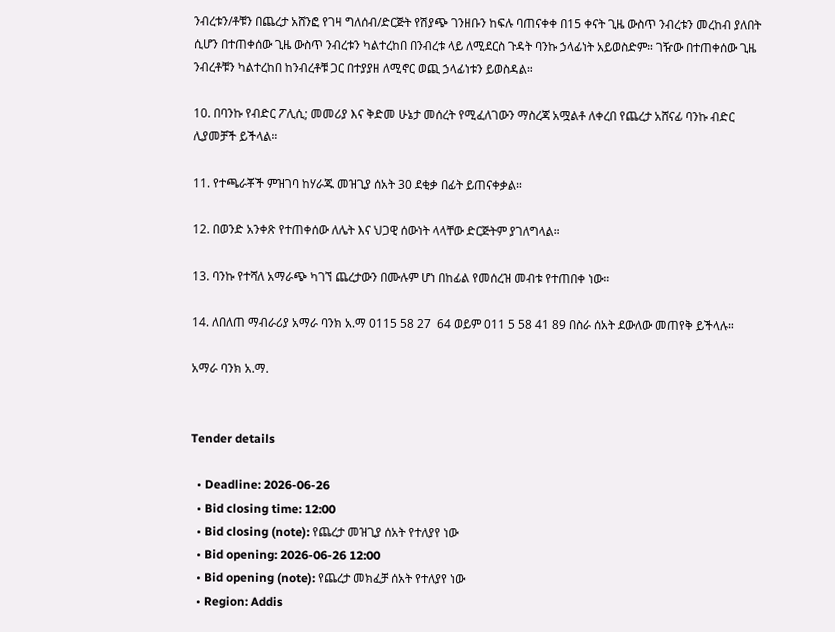ንብረቱን/ቶቹን በጨረታ አሸንፎ የገዛ ግለሰብ/ድርጅት የሽያጭ ገንዘቡን ከፍሉ ባጠናቀቀ በ15 ቀናት ጊዜ ውስጥ ንብረቱን መረከብ ያለበት ሲሆን በተጠቀሰው ጊዜ ውስጥ ንብረቱን ካልተረከበ በንብረቱ ላይ ለሚደርስ ጉዳት ባንኩ ኃላፊነት አይወስድም። ገዥው በተጠቀሰው ጊዜ ንብረቶቹን ካልተረከበ ከንብረቶቹ ጋር በተያያዘ ለሚኖር ወጪ ኃላፊነቱን ይወስዳል።

10. በባንኩ የብድር ፖሊሲ; መመሪያ እና ቅድመ ሁኔታ መሰረት የሚፈለገውን ማስረጃ አሟልቶ ለቀረበ የጨረታ አሸናፊ ባንኩ ብድር ሊያመቻች ይችላል።

11. የተጫራቾች ምዝገባ ከሃራጁ መዝጊያ ሰአት 30 ደቂቃ በፊት ይጠናቀቃል።

12. በወንድ አንቀጽ የተጠቀሰው ለሌት እና ህጋዊ ሰውነት ላላቸው ድርጅትም ያገለግላል።

13. ባንኩ የተሻለ አማራጭ ካገኘ ጨረታውን በሙሉም ሆነ በከፊል የመሰረዝ መብቱ የተጠበቀ ነው።

14. ለበለጠ ማብራሪያ አማራ ባንክ አ.ማ 0115 58 27  64 ወይም 011 5 58 41 89 በስራ ሰአት ደውለው መጠየቅ ይችላሉ።

አማራ ባንክ አ.ማ.


Tender details

  • Deadline: 2026-06-26
  • Bid closing time: 12:00
  • Bid closing (note): የጨረታ መዝጊያ ሰአት የተለያየ ነው
  • Bid opening: 2026-06-26 12:00
  • Bid opening (note): የጨረታ መክፈቻ ሰአት የተለያየ ነው
  • Region: Addis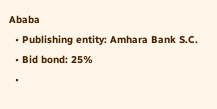Ababa
  • Publishing entity: Amhara Bank S.C.
  • Bid bond: 25%
  •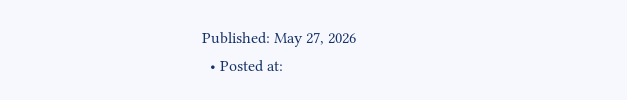Published: May 27, 2026
  • Posted at: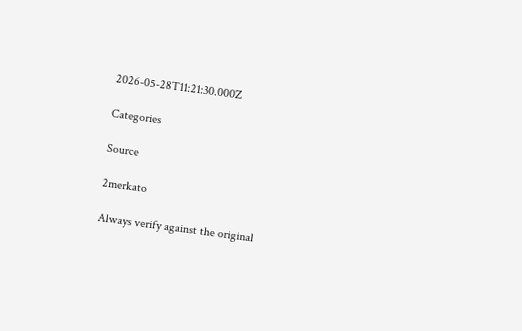2026-05-28T11:21:30.000Z

Categories

Source

2merkato

Always verify against the original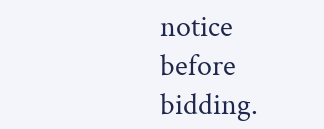notice before bidding.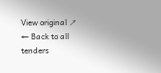View original ↗
← Back to all tenders